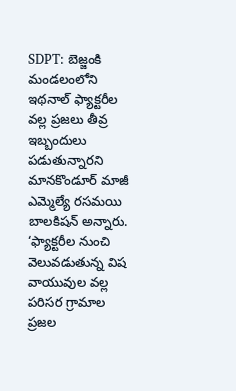SDPT: బెజ్జంకి మండలంలోని ఇథనాల్ ఫ్యాక్టరీల వల్ల ప్రజలు తీవ్ర ఇబ్బందులు పడుతున్నారని మానకొండూర్ మాజీ ఎమ్మెల్యే రసమయి బాలకిషన్ అన్నారు. ‘ఫ్యాక్టరీల నుంచి వెలువడుతున్న విష వాయువుల వల్ల పరిసర గ్రామాల ప్రజల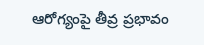ఆరోగ్యంపై తీవ్ర ప్రభావం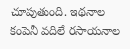చూపుతుంది. ఇథనాల కంపెనీ వదిలే రసాయనాల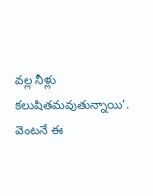వల్ల నీళ్లు కలుషితమవుతున్నాయి’. వెంటనే ఈ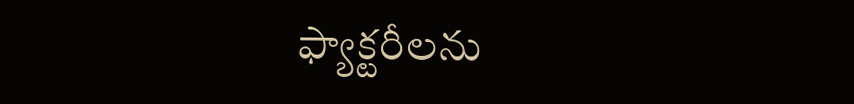ఫ్యాక్టరీలను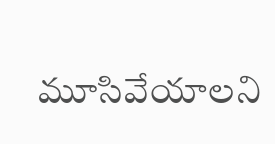మూసివేయాలని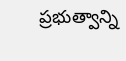ప్రభుత్వాన్ని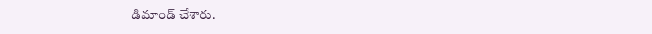డిమాండ్ చేశారు.